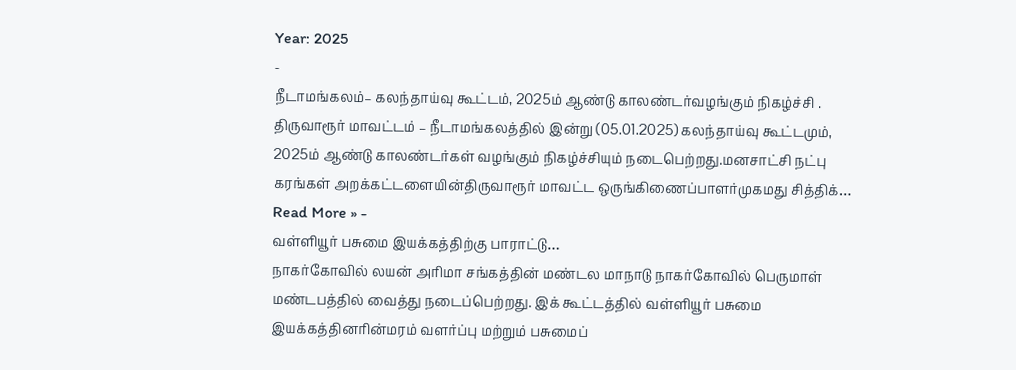Year: 2025
-
நீடாமங்கலம்– கலந்தாய்வு கூட்டம், 2025ம் ஆண்டு காலண்டர்வழங்கும் நிகழ்ச்சி .
திருவாரூர் மாவட்டம் – நீடாமங்கலத்தில் இன்று (05.01.2025) கலந்தாய்வு கூட்டமும், 2025ம் ஆண்டு காலண்டர்கள் வழங்கும் நிகழ்ச்சியும் நடைபெற்றது.மனசாட்சி நட்பு கரங்கள் அறக்கட்டளையின்திருவாரூர் மாவட்ட ஒருங்கிணைப்பாளர்முகமது சித்திக்…
Read More » -
வள்ளியூர் பசுமை இயக்கத்திற்கு பாராட்டு…
நாகர்கோவில் லயன் அரிமா சங்கத்தின் மண்டல மாநாடு நாகர்கோவில் பெருமாள் மண்டபத்தில் வைத்து நடைப்பெற்றது. இக் கூட்டத்தில் வள்ளியூர் பசுமை இயக்கத்தினரின்மரம் வளர்ப்பு மற்றும் பசுமைப்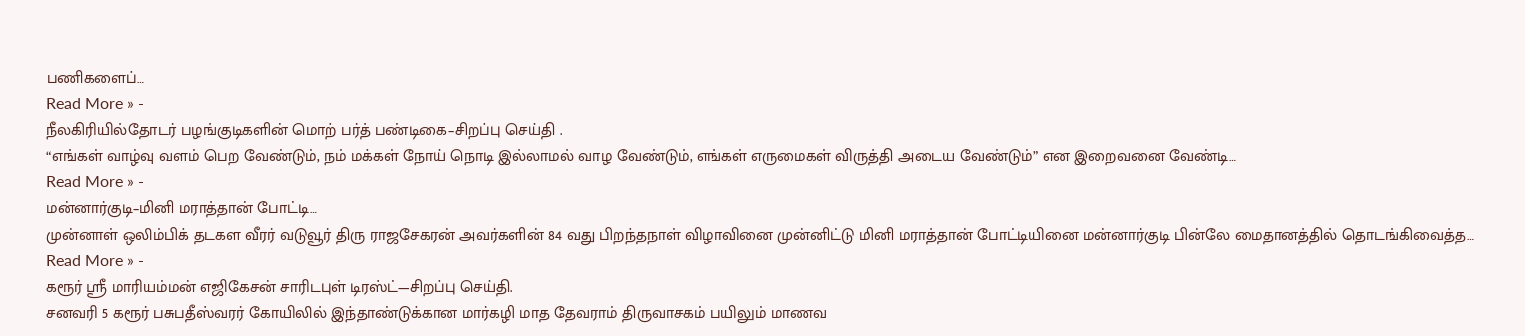பணிகளைப்…
Read More » -
நீலகிரியில்தோடர் பழங்குடிகளின் மொற் பர்த் பண்டிகை–சிறப்பு செய்தி .
“எங்கள் வாழ்வு வளம் பெற வேண்டும், நம் மக்கள் நோய் நொடி இல்லாமல் வாழ வேண்டும், எங்கள் எருமைகள் விருத்தி அடைய வேண்டும்” என இறைவனை வேண்டி…
Read More » -
மன்னார்குடி–மினி மராத்தான் போட்டி…
முன்னாள் ஒலிம்பிக் தடகள வீரர் வடுவூர் திரு ராஜசேகரன் அவர்களின் 84 வது பிறந்தநாள் விழாவினை முன்னிட்டு மினி மராத்தான் போட்டியினை மன்னார்குடி பின்லே மைதானத்தில் தொடங்கிவைத்த…
Read More » -
கரூர் ஸ்ரீ மாரியம்மன் எஜிகேசன் சாரிடபுள் டிரஸ்ட்—சிறப்பு செய்தி.
சனவரி 5 கரூர் பசுபதீஸ்வரர் கோயிலில் இந்தாண்டுக்கான மார்கழி மாத தேவராம் திருவாசகம் பயிலும் மாணவ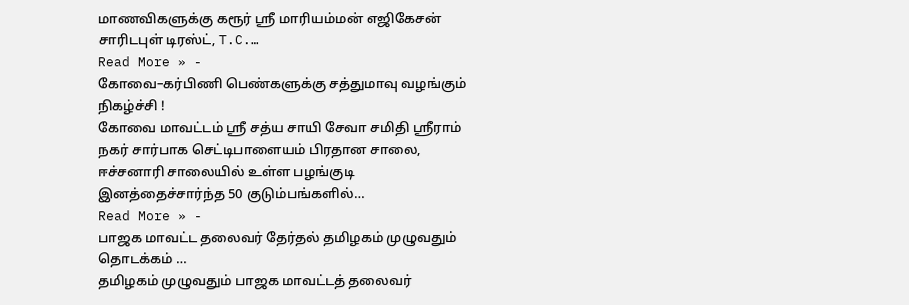மாணவிகளுக்கு கரூர் ஸ்ரீ மாரியம்மன் எஜிகேசன் சாரிடபுள் டிரஸ்ட், T.C.…
Read More » -
கோவை–கர்பிணி பெண்களுக்கு சத்துமாவு வழங்கும் நிகழ்ச்சி !
கோவை மாவட்டம் ஶ்ரீ சத்ய சாயி சேவா சமிதி ஶ்ரீராம் நகர் சார்பாக செட்டிபாளையம் பிரதான சாலை, ஈச்சனாரி சாலையில் உள்ள பழங்குடி இனத்தைச்சார்ந்த 50 குடும்பங்களில்…
Read More » -
பாஜக மாவட்ட தலைவர் தேர்தல் தமிழகம் முழுவதும் தொடக்கம் …
தமிழகம் முழுவதும் பாஜக மாவட்டத் தலைவர்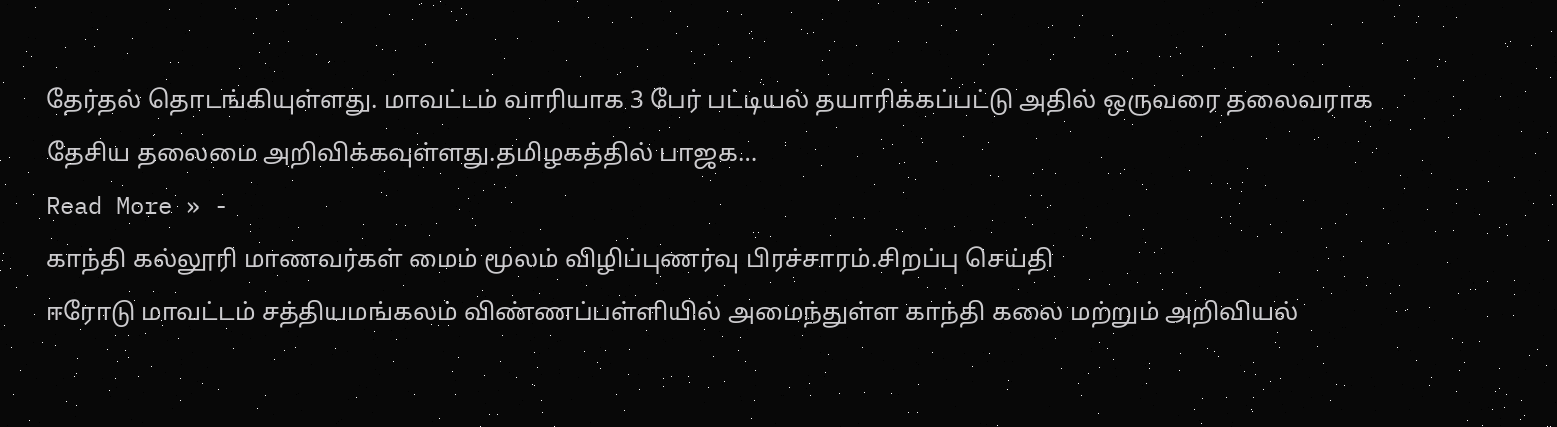தேர்தல் தொடங்கியுள்ளது. மாவட்டம் வாரியாக 3 பேர் பட்டியல் தயாரிக்கப்பட்டு அதில் ஒருவரை தலைவராக தேசிய தலைமை அறிவிக்கவுள்ளது.தமிழகத்தில் பாஜக…
Read More » -
காந்தி கல்லூரி மாணவர்கள் மைம் மூலம் விழிப்புணர்வு பிரச்சாரம்.சிறப்பு செய்தி
ஈரோடு மாவட்டம் சத்தியமங்கலம் விண்ணப்பள்ளியில் அமைந்துள்ள காந்தி கலை மற்றும் அறிவியல்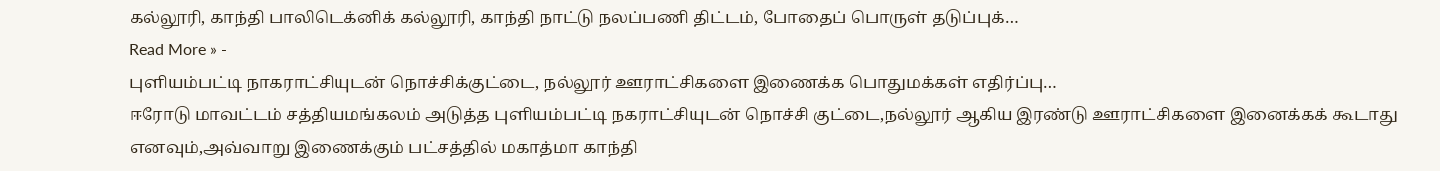கல்லூரி, காந்தி பாலிடெக்னிக் கல்லூரி, காந்தி நாட்டு நலப்பணி திட்டம், போதைப் பொருள் தடுப்புக்…
Read More » -
புளியம்பட்டி நாகராட்சியுடன் நொச்சிக்குட்டை, நல்லூர் ஊராட்சிகளை இணைக்க பொதுமக்கள் எதிர்ப்பு…
ஈரோடு மாவட்டம் சத்தியமங்கலம் அடுத்த புளியம்பட்டி நகராட்சியுடன் நொச்சி குட்டை,நல்லூர் ஆகிய இரண்டு ஊராட்சிகளை இனைக்கக் கூடாது எனவும்,அவ்வாறு இணைக்கும் பட்சத்தில் மகாத்மா காந்தி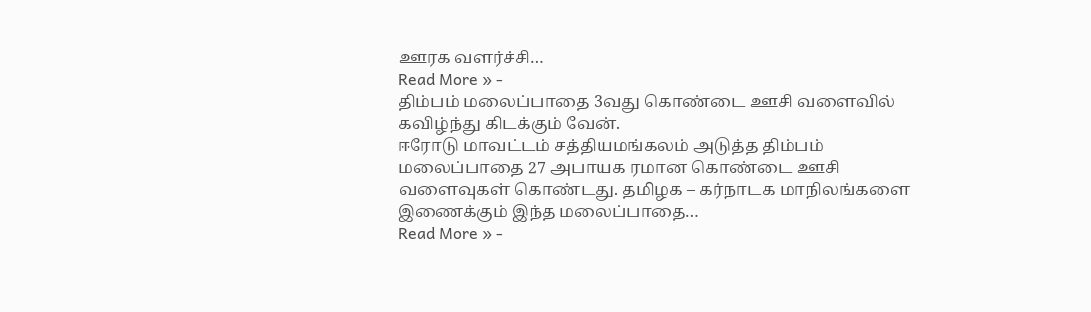ஊரக வளர்ச்சி…
Read More » -
திம்பம் மலைப்பாதை 3வது கொண்டை ஊசி வளைவில் கவிழ்ந்து கிடக்கும் வேன்.
ஈரோடு மாவட்டம் சத்தியமங்கலம் அடுத்த திம்பம் மலைப்பாதை 27 அபாயக ரமான கொண்டை ஊசி வளைவுகள் கொண்டது. தமிழக – கர்நாடக மாநிலங்களை இணைக்கும் இந்த மலைப்பாதை…
Read More » -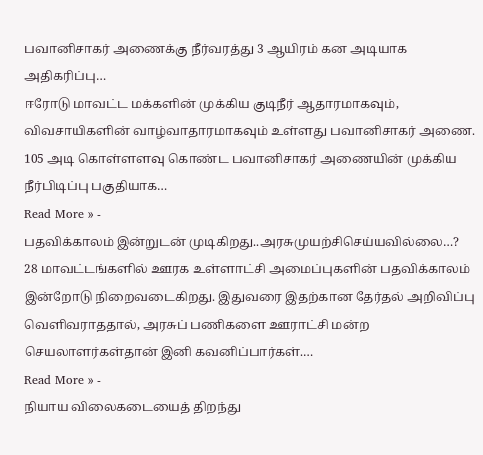பவானிசாகர் அணைக்கு நீர்வரத்து 3 ஆயிரம் கன அடியாக அதிகரிப்பு…
ஈரோடு மாவட்ட மக்களின் முக்கிய குடிநீர் ஆதாரமாகவும், விவசாயிகளின் வாழ்வாதாரமாகவும் உள்ளது பவானிசாகர் அணை. 105 அடி கொள்ளளவு கொண்ட பவானிசாகர் அணையின் முக்கிய நீர்பிடிப்பு பகுதியாக…
Read More » -
பதவிக்காலம் இன்றுடன் முடிகிறது..அரசுமுயற்சிசெய்யவில்லை…?
28 மாவட்டங்களில் ஊரக உள்ளாட்சி அமைப்புகளின் பதவிக்காலம் இன்றோடு நிறைவடைகிறது. இதுவரை இதற்கான தேர்தல் அறிவிப்பு வெளிவராததால், அரசுப் பணிகளை ஊராட்சி மன்ற செயலாளர்கள்தான் இனி கவனிப்பார்கள்.…
Read More » -
நியாய விலைகடையைத் திறந்து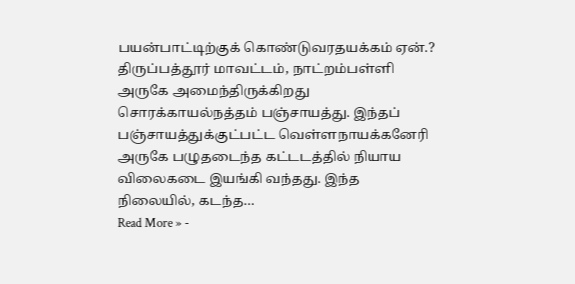பயன்பாட்டிற்குக் கொண்டுவரதயக்கம் ஏன்.?
திருப்பத்தூர் மாவட்டம், நாட்றம்பள்ளி அருகே அமைந்திருக்கிறது சொரக்காயல்நத்தம் பஞ்சாயத்து. இந்தப் பஞ்சாயத்துக்குட்பட்ட வெள்ளநாயக்கனேரி அருகே பழுதடைந்த கட்டடத்தில் நியாய விலைகடை இயங்கி வந்தது. இந்த நிலையில், கடந்த…
Read More » -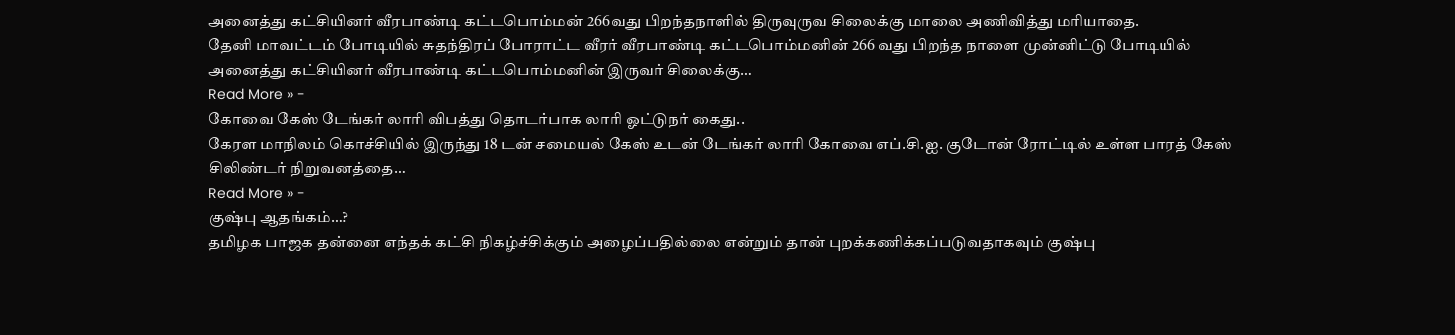அனைத்து கட்சியினர் வீரபாண்டி கட்டபொம்மன் 266வது பிறந்தநாளில் திருவுருவ சிலைக்கு மாலை அணிவித்து மரியாதை.
தேனி மாவட்டம் போடியில் சுதந்திரப் போராட்ட வீரர் வீரபாண்டி கட்டபொம்மனின் 266 வது பிறந்த நாளை முன்னிட்டு போடியில் அனைத்து கட்சியினர் வீரபாண்டி கட்டபொம்மனின் இருவர் சிலைக்கு…
Read More » -
கோவை கேஸ் டேங்கர் லாரி விபத்து தொடர்பாக லாரி ஓட்டுநர் கைது..
கேரள மாநிலம் கொச்சியில் இருந்து 18 டன் சமையல் கேஸ் உடன் டேங்கர் லாரி கோவை எப்.சி.ஐ. குடோன் ரோட்டில் உள்ள பாரத் கேஸ் சிலிண்டர் நிறுவனத்தை…
Read More » -
குஷ்பு ஆதங்கம்…?
தமிழக பாஜக தன்னை எந்தக் கட்சி நிகழ்ச்சிக்கும் அழைப்பதில்லை என்றும் தான் புறக்கணிக்கப்படுவதாகவும் குஷ்பு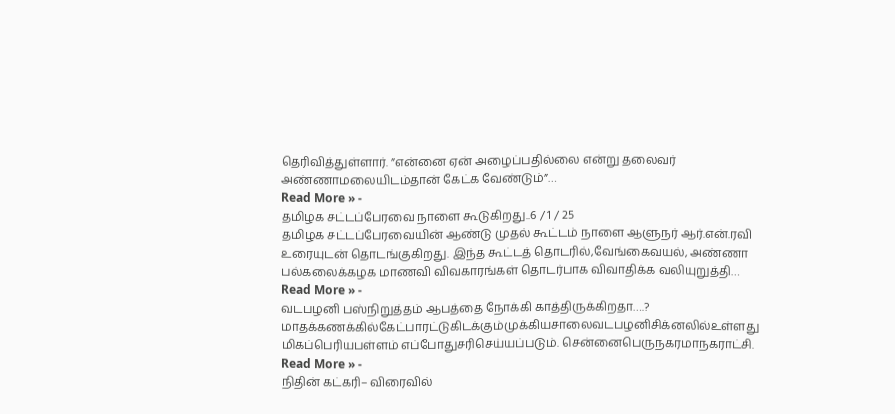தெரிவித்துள்ளார். ”என்னை ஏன் அழைப்பதில்லை என்று தலைவர் அண்ணாமலையிடம்தான் கேட்க வேண்டும்”…
Read More » -
தமிழக சட்டப்பேரவை நாளை கூடுகிறது..6 / 1 / 25
தமிழக சட்டப்பேரவையின் ஆண்டு முதல் கூட்டம் நாளை ஆளுநர் ஆர்.என்.ரவி உரையுடன் தொடங்குகிறது. இந்த கூட்டத் தொடரில்,வேங்கைவயல், அண்ணா பல்கலைக்கழக மாணவி விவகாரங்கள் தொடர்பாக விவாதிக்க வலியுறுத்தி…
Read More » -
வடபழனி பஸ்நிறுத்தம் ஆபத்தை நோக்கி காத்திருக்கிறதா….?
மாதக்கணக்கில்கேட்பாரட்டுகிடக்கும்முக்கியசாலைவடபழனிசிக்னலில்உள்ளது மிகப்பெரியபள்ளம் எப்போதுசரிசெய்யப்படும். சென்னைபெருநகரமாநகராட்சி.
Read More » -
நிதின் கட்கரி– விரைவில்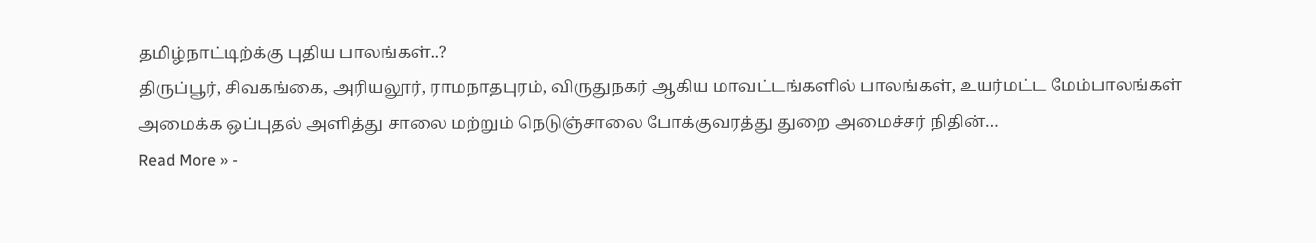தமிழ்நாட்டிற்க்கு புதிய பாலங்கள்..?
திருப்பூர், சிவகங்கை, அரியலூர், ராமநாதபுரம், விருதுநகர் ஆகிய மாவட்டங்களில் பாலங்கள், உயர்மட்ட மேம்பாலங்கள் அமைக்க ஒப்புதல் அளித்து சாலை மற்றும் நெடுஞ்சாலை போக்குவரத்து துறை அமைச்சர் நிதின்…
Read More » -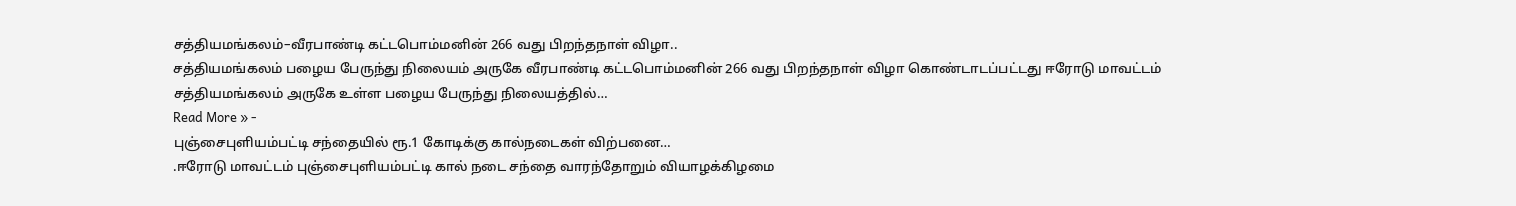சத்தியமங்கலம்–வீரபாண்டி கட்டபொம்மனின் 266 வது பிறந்தநாள் விழா..
சத்தியமங்கலம் பழைய பேருந்து நிலையம் அருகே வீரபாண்டி கட்டபொம்மனின் 266 வது பிறந்தநாள் விழா கொண்டாடப்பட்டது ஈரோடு மாவட்டம் சத்தியமங்கலம் அருகே உள்ள பழைய பேருந்து நிலையத்தில்…
Read More » -
புஞ்சைபுளியம்பட்டி சந்தையில் ரூ.1 கோடிக்கு கால்நடைகள் விற்பனை…
.ஈரோடு மாவட்டம் புஞ்சைபுளியம்பட்டி கால் நடை சந்தை வாரந்தோறும் வியாழக்கிழமை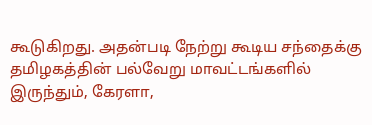கூடுகிறது. அதன்படி நேற்று கூடிய சந்தைக்கு தமிழகத்தின் பல்வேறு மாவட்டங்களில் இருந்தும், கேரளா,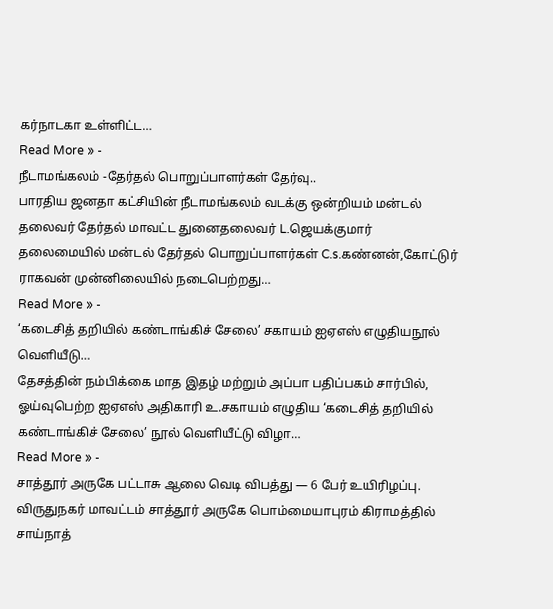கர்நாடகா உள்ளிட்ட…
Read More » -
நீடாமங்கலம் -தேர்தல் பொறுப்பாளர்கள் தேர்வு..
பாரதிய ஜனதா கட்சியின் நீடாமங்கலம் வடக்கு ஒன்றியம் மன்டல் தலைவர் தேர்தல் மாவட்ட துனைதலைவர் L.ஜெயக்குமார் தலைமையில் மன்டல் தேர்தல் பொறுப்பாளர்கள் C.s.கண்னன்,கோட்டுர் ராகவன் முன்னிலையில் நடைபெற்றது…
Read More » -
‘கடைசித் தறியில் கண்டாங்கிச் சேலை’ சகாயம் ஐஏஎஸ் எழுதியநூல் வெளியீடு…
தேசத்தின் நம்பிக்கை மாத இதழ் மற்றும் அப்பா பதிப்பகம் சார்பில், ஓய்வுபெற்ற ஐஏஎஸ் அதிகாரி உ.சகாயம் எழுதிய ‘கடைசித் தறியில் கண்டாங்கிச் சேலை’ நூல் வெளியீட்டு விழா…
Read More » -
சாத்தூர் அருகே பட்டாசு ஆலை வெடி விபத்து — 6 பேர் உயிரிழப்பு.
விருதுநகர் மாவட்டம் சாத்தூர் அருகே பொம்மையாபுரம் கிராமத்தில் சாய்நாத்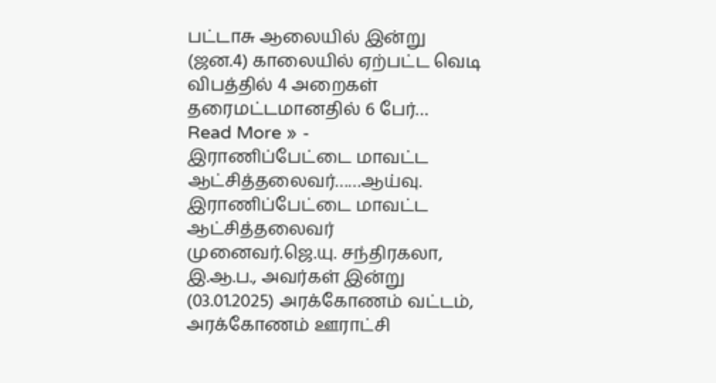பட்டாசு ஆலையில் இன்று (ஜன.4) காலையில் ஏற்பட்ட வெடி விபத்தில் 4 அறைகள் தரைமட்டமானதில் 6 பேர்…
Read More » -
இராணிப்பேட்டை மாவட்ட ஆட்சித்தலைவர்……ஆய்வு.
இராணிப்பேட்டை மாவட்ட ஆட்சித்தலைவர் முனைவர்.ஜெ.யு. சந்திரகலா, இ.ஆ.ப., அவர்கள் இன்று (03.01.2025) அரக்கோணம் வட்டம், அரக்கோணம் ஊராட்சி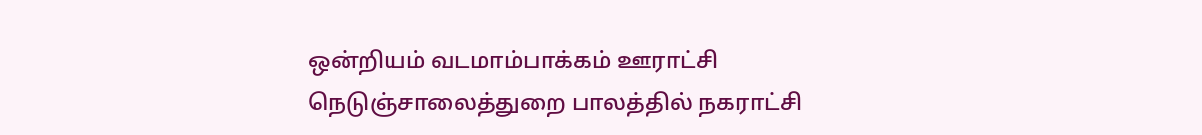ஒன்றியம் வடமாம்பாக்கம் ஊராட்சி நெடுஞ்சாலைத்துறை பாலத்தில் நகராட்சி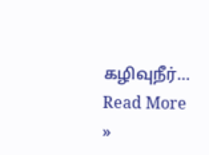கழிவுநீர்…
Read More »